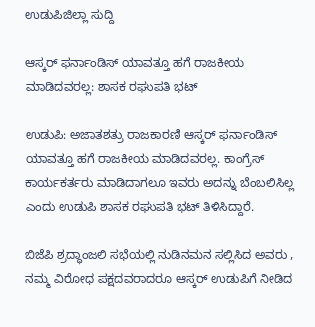ಉಡುಪಿಜಿಲ್ಲಾ ಸುದ್ದಿ

ಆಸ್ಕರ್ ಫರ್ನಾಂಡಿಸ್ ಯಾವತ್ತೂ ಹಗೆ ರಾಜಕೀಯ ಮಾಡಿದವರಲ್ಲ: ಶಾಸಕ ರಘುಪತಿ ಭಟ್

ಉಡುಪಿ: ಅಜಾತಶತ್ರು ರಾಜಕಾರಣಿ ಆಸ್ಕರ್ ಫರ್ನಾಂಡಿಸ್ ಯಾವತ್ತೂ ಹಗೆ ರಾಜಕೀಯ ಮಾಡಿದವರಲ್ಲ. ಕಾಂಗ್ರೆಸ್ ಕಾರ್ಯಕರ್ತರು ಮಾಡಿದಾಗಲೂ ಇವರು ಅದನ್ನು ಬೆಂಬಲಿಸಿಲ್ಲ ಎಂದು ಉಡುಪಿ ಶಾಸಕ ರಘುಪತಿ ಭಟ್ ತಿಳಿಸಿದ್ದಾರೆ.

ಬಿಜೆಪಿ ಶ್ರದ್ಧಾಂಜಲಿ ಸಭೆಯಲ್ಲಿ ನುಡಿನಮನ ಸಲ್ಲಿಸಿದ ಅವರು , ನಮ್ಮ ವಿರೋಧ ಪಕ್ಷದವರಾದರೂ ಆಸ್ಕರ್ ಉಡುಪಿಗೆ ನೀಡಿದ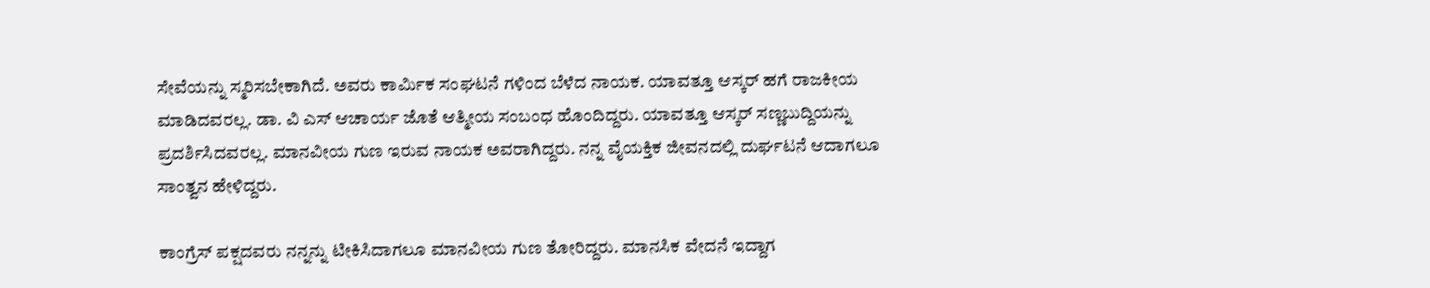ಸೇವೆಯನ್ನು ಸ್ಮರಿಸಬೇಕಾಗಿದೆ. ಅವರು ಕಾರ್ಮಿಕ ಸಂಘಟನೆ ಗಳಿಂದ ಬೆಳೆದ ನಾಯಕ. ಯಾವತ್ತೂ ಆಸ್ಕರ್ ಹಗೆ ರಾಜಕೀಯ ಮಾಡಿದವರಲ್ಲ. ಡಾ. ವಿ ಎಸ್ ಆಚಾರ್ಯ ಜೊತೆ ಆತ್ಮೀಯ ಸಂಬಂಧ ಹೊಂದಿದ್ದರು. ಯಾವತ್ತೂ ಆಸ್ಕರ್ ಸಣ್ಣಬುದ್ದಿಯನ್ನು ಪ್ರದರ್ಶಿಸಿದವರಲ್ಲ. ಮಾನವೀಯ ಗುಣ ಇರುವ ನಾಯಕ ಅವರಾಗಿದ್ದರು. ನನ್ನ ವೈಯಕ್ತಿಕ ಜೀವನದಲ್ಲಿ ದುರ್ಘಟನೆ ಆದಾಗಲೂ ಸಾಂತ್ವನ ಹೇಳಿದ್ದರು.

ಕಾಂಗ್ರೆಸ್ ಪಕ್ಷದವರು ನನ್ನನ್ನು ಟೀಕಿಸಿದಾಗಲೂ ಮಾನವೀಯ ಗುಣ ತೋರಿದ್ದರು. ಮಾನಸಿಕ ವೇದನೆ ಇದ್ದಾಗ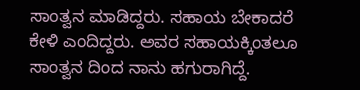ಸಾಂತ್ವನ ಮಾಡಿದ್ದರು. ಸಹಾಯ ಬೇಕಾದರೆ ಕೇಳಿ ಎಂದಿದ್ದರು. ಅವರ ಸಹಾಯಕ್ಕಿಂತಲೂ ಸಾಂತ್ವನ ದಿಂದ ನಾನು ಹಗುರಾಗಿದ್ದೆ.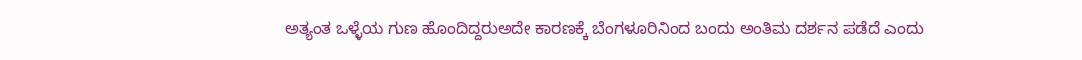ಅತ್ಯಂತ ಒಳ್ಳೆಯ ಗುಣ ಹೊಂದಿದ್ದರುಅದೇ ಕಾರಣಕ್ಕೆ ಬೆಂಗಳೂರಿನಿಂದ ಬಂದು ಅಂತಿಮ ದರ್ಶನ‌ ಪಡೆದೆ ಎಂದು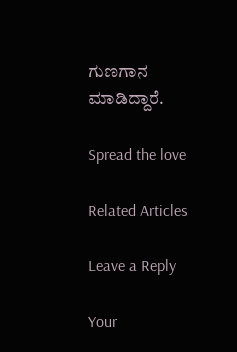ಗುಣಗಾನ ಮಾಡಿದ್ದಾರೆ.

Spread the love

Related Articles

Leave a Reply

Your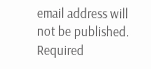email address will not be published. Required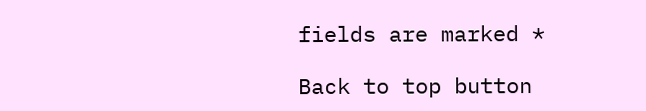fields are marked *

Back to top button